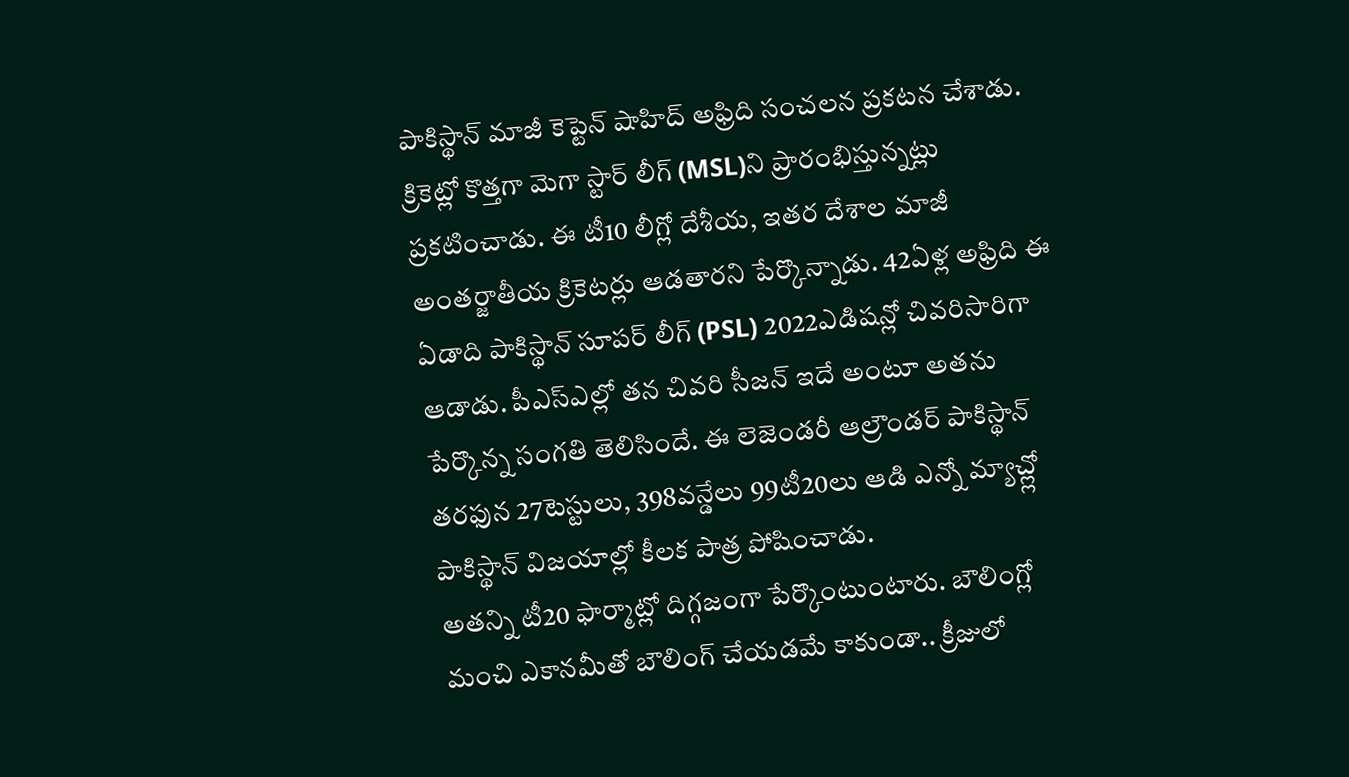పాకిస్థాన్ మాజీ కెప్టెన్ షాహిద్ అఫ్రిది సంచలన ప్రకటన చేశాడు. క్రికెట్లో కొత్తగా మెగా స్టార్ లీగ్ (MSL)ని ప్రారంభిస్తున్నట్లు ప్రకటించాడు. ఈ టీ10 లీగ్లో దేశీయ, ఇతర దేశాల మాజీ అంతర్జాతీయ క్రికెటర్లు ఆడతారని పేర్కొన్నాడు. 42ఏళ్ల అఫ్రిది ఈ ఏడాది పాకిస్థాన్ సూపర్ లీగ్ (PSL) 2022ఎడిషన్లో చివరిసారిగా ఆడాడు. పీఎస్ఎల్లో తన చివరి సీజన్ ఇదే అంటూ అతను పేర్కొన్న సంగతి తెలిసిందే. ఈ లెజెండరీ ఆల్రౌండర్ పాకిస్థాన్ తరఫున 27టెస్టులు, 398వన్డేలు 99టీ20లు ఆడి ఎన్నో మ్యాచ్ల్లో పాకిస్థాన్ విజయాల్లో కీలక పాత్ర పోషించాడు.
అతన్ని టీ20 ఫార్మాట్లో దిగ్గజంగా పేర్కొంటుంటారు. బౌలింగ్లో మంచి ఎకానమీతో బౌలింగ్ చేయడమే కాకుండా.. క్రీజులో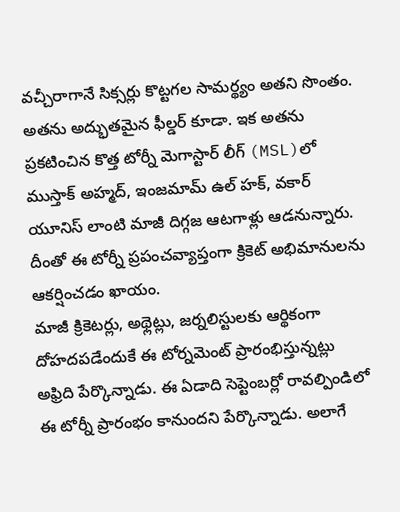వచ్చీరాగానే సిక్సర్లు కొట్టగల సామర్థ్యం అతని సొంతం. అతను అద్భుతమైన ఫీల్డర్ కూడా. ఇక అతను ప్రకటించిన కొత్త టోర్నీ మెగాస్టార్ లీగ్ (MSL)లో ముస్తాక్ అహ్మద్, ఇంజమామ్ ఉల్ హక్, వకార్ యూనిస్ లాంటి మాజీ దిగ్గజ ఆటగాళ్లు ఆడనున్నారు. దీంతో ఈ టోర్నీ ప్రపంచవ్యాప్తంగా క్రికెట్ అభిమానులను ఆకర్షించడం ఖాయం.
మాజీ క్రికెటర్లు, అథ్లెట్లు, జర్నలిస్టులకు ఆర్థికంగా దోహదపడేందుకే ఈ టోర్నమెంట్ ప్రారంభిస్తున్నట్లు అఫ్రిది పేర్కొన్నాడు. ఈ ఏడాది సెప్టెంబర్లో రావల్పిండిలో ఈ టోర్నీ ప్రారంభం కానుందని పేర్కొన్నాడు. అలాగే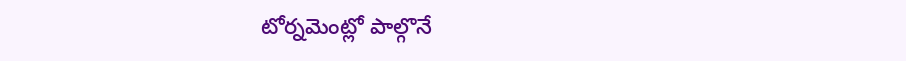టోర్నమెంట్లో పాల్గొనే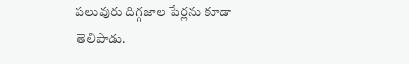పలువురు దిగ్గజాల పేర్లను కూడా తెలిపాడు.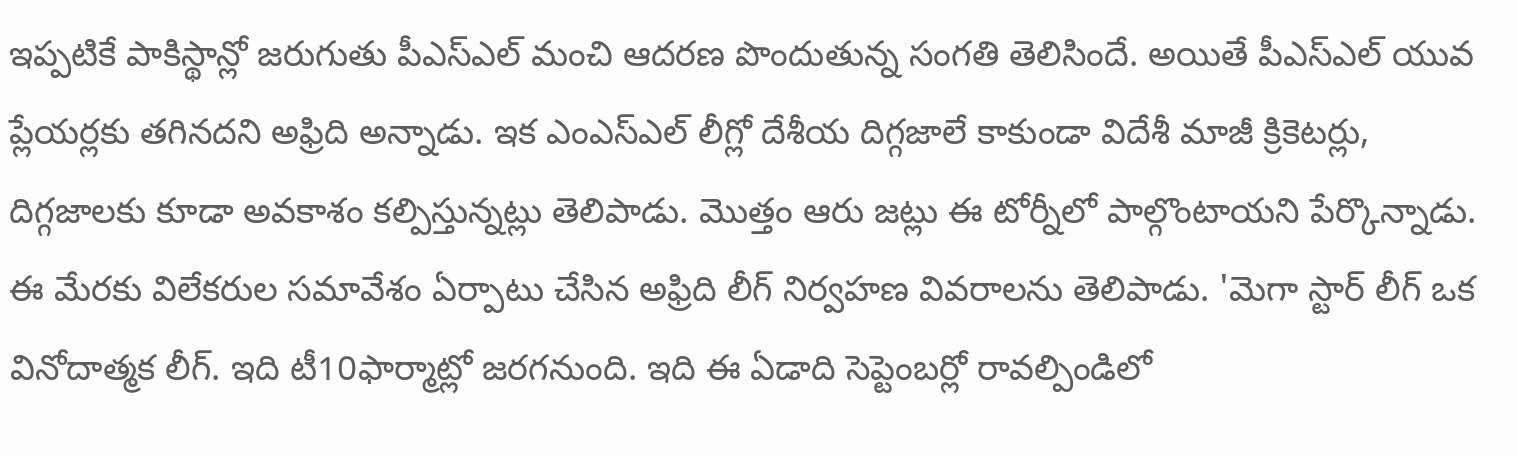ఇప్పటికే పాకిస్థాన్లో జరుగుతు పీఎస్ఎల్ మంచి ఆదరణ పొందుతున్న సంగతి తెలిసిందే. అయితే పీఎస్ఎల్ యువ ప్లేయర్లకు తగినదని అఫ్రిది అన్నాడు. ఇక ఎంఎస్ఎల్ లీగ్లో దేశీయ దిగ్గజాలే కాకుండా విదేశీ మాజీ క్రికెటర్లు, దిగ్గజాలకు కూడా అవకాశం కల్పిస్తున్నట్లు తెలిపాడు. మొత్తం ఆరు జట్లు ఈ టోర్నీలో పాల్గొంటాయని పేర్కొన్నాడు.
ఈ మేరకు విలేకరుల సమావేశం ఏర్పాటు చేసిన అఫ్రిది లీగ్ నిర్వహణ వివరాలను తెలిపాడు. 'మెగా స్టార్ లీగ్ ఒక వినోదాత్మక లీగ్. ఇది టీ10ఫార్మాట్లో జరగనుంది. ఇది ఈ ఏడాది సెప్టెంబర్లో రావల్పిండిలో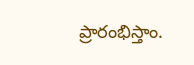ప్రారంభిస్తాం.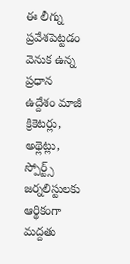ఈ లీగ్ను ప్రవేశపెట్టడం వెనుక ఉన్న ప్రధాన ఉద్దేశం మాజీ క్రికెటర్లు, అథ్లెట్లు, స్పోర్ట్స్ జర్నలిస్టులకు ఆర్థికంగా మద్దతు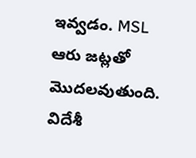ఇవ్వడం. MSL ఆరు జట్లతో మొదలవుతుంది. విదేశీ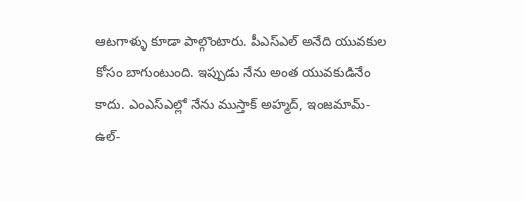ఆటగాళ్ళు కూడా పాల్గొంటారు. పీఎస్ఎల్ అనేది యువకుల కోసం బాగుంటుంది. ఇప్పుడు నేను అంత యువకుడినేం కాదు. ఎంఎస్ఎల్లో నేను ముస్తాక్ అహ్మద్, ఇంజమామ్-ఉల్-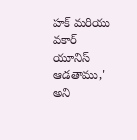హక్ మరియు వకార్ యూనిస్ ఆడతాము,' అని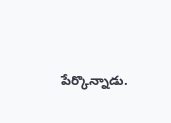పేర్కొన్నాడు.